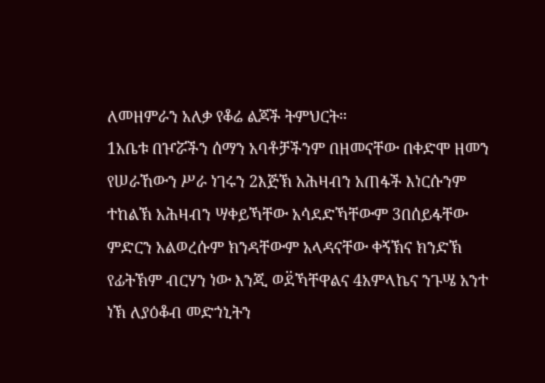ለመዘምራን አለቃ የቆሬ ልጆች ትምህርት።
1አቤቱ በዦሯችን ሰማን አባቶቻችንም በዘመናቸው በቀድሞ ዘመን የሠራኸውን ሥራ ነገሩን 2እጅኽ አሕዛብን አጠፋች እነርሱንም ተከልኽ አሕዛብን ሣቀይኻቸው አሳደድኻቸውም 3በሰይፋቸው ምድርን አልወረሱም ክንዳቸውም አላዳናቸው ቀኝኽና ክንድኽ የፊትኽም ብርሃን ነው እንጂ ወደ፟ኻቸዋልና 4አምላኬና ንጉሤ አንተ ነኽ ለያዕቆብ መድኀኒትን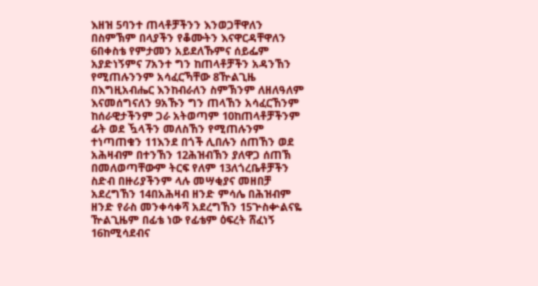እዘዝ 5ባንተ ጠላቶቻችንን እንወጋቸዋለን በስምኽም በላያችን የቆሙትን እናዋርዳቸዋለን 6በቀስቴ የምታመን አይደለኹምና ሰይፌም አያድነኝምና 7አንተ ግን ከጠላቶቻችን አዳንኸን የሚጠሉንንም አሳፈርኻቸው 8ዅልጊዜ በእግዚአብሔር እንከብራለን ስምኽንም ለዘለዓለም እናመሰግናለን 9አኹን ግን ጠላኸን አሳፈርኸንም ከሰራዊታችንም ጋራ አትወጣም 10ከጠላቶቻችንም ፊት ወደ ዃላችን መለስኸን የሚጠሉንም ተነጣጠቁን 11እንደ በጎች ሊበሉን ሰጠኸን ወደ አሕዛብም በተንኸን 12ሕዝብኽን ያለዋጋ ሰጠኽ በመለወጣቸውም ትርፍ የለም 13ለጎረቤቶቻችን ስድብ በዙሪያችንም ላሉ መሣቂያና መዘበቻ አደረግኸን 14በአሕዛብ ዘንድ ምሳሌ በሕዝብም ዘንድ የራስ መንቀሳቀሻ አደረግኸን 15ጕስቍልናዬ ዅልጊዜም በፊቴ ነው የፊቴም ዕፍረት ሸፈነኝ 16ከሚሳደብና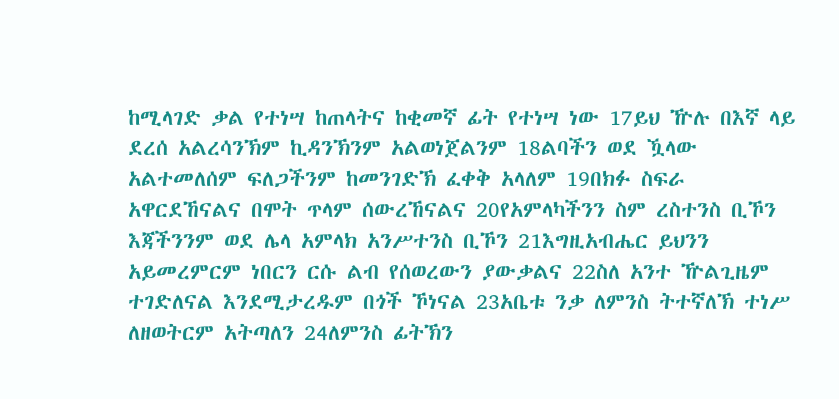ከሚላገድ ቃል የተነሣ ከጠላትና ከቂመኛ ፊት የተነሣ ነው 17ይህ ዅሉ በእኛ ላይ ደረሰ አልረሳንኽም ኪዳንኽንም አልወነጀልንም 18ልባችን ወደ ዃላው አልተመለሰም ፍለጋችንም ከመንገድኽ ፈቀቅ አላለም 19በክፉ ስፍራ አዋርደኸናልና በሞት ጥላም ሰውረኸናልና 20የአምላካችንን ስም ረስተንስ ቢኾን እጃችንንም ወደ ሌላ አምላክ አንሥተንስ ቢኾን 21እግዚአብሔር ይህንን አይመረምርም ነበርን ርሱ ልብ የሰወረውን ያውቃልና 22ስለ አንተ ዅልጊዜም ተገድለናል እንደሚታረዱም በጎች ኾነናል 23አቤቱ ንቃ ለምንስ ትተኛለኽ ተነሥ ለዘወትርም አትጣለን 24ለምንስ ፊትኽን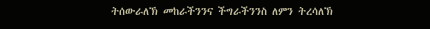ትሰውራለኽ መከራችንንና ችግራችንንስ ለምን ትረሳለኽ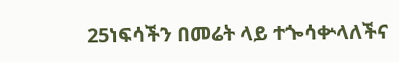25ነፍሳችን በመሬት ላይ ተጐሳቍላለችና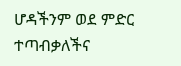ሆዳችንም ወደ ምድር ተጣብቃለችና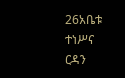26አቤቱ ተነሥና ርዳን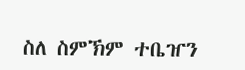ስለ ስምኽም ተቤዠን